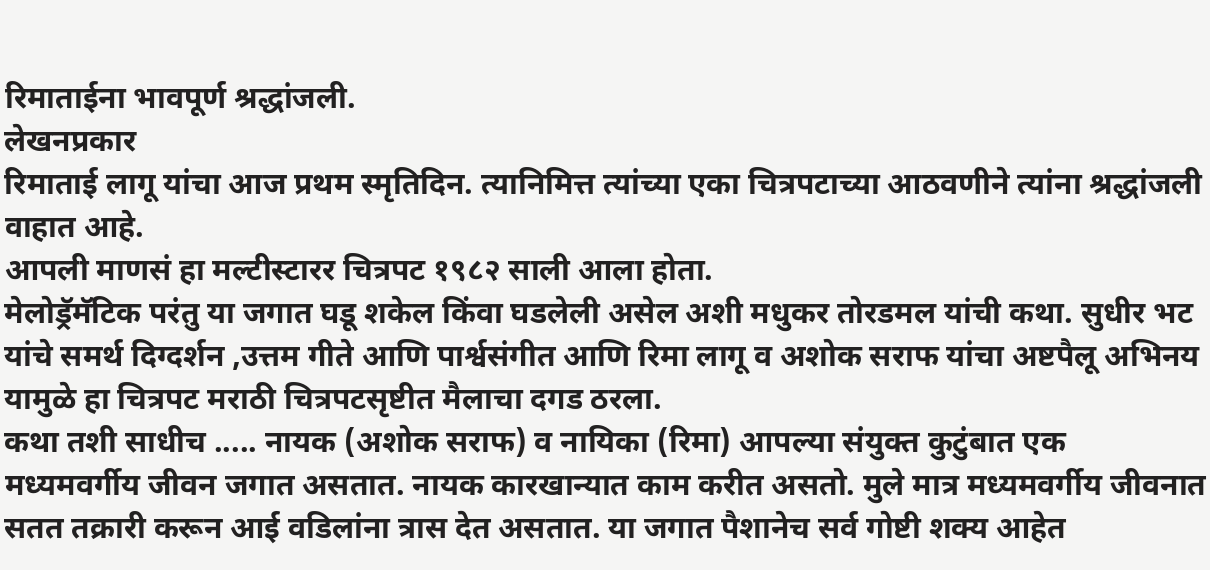रिमाताईना भावपूर्ण श्रद्धांजली.
लेखनप्रकार
रिमाताई लागू यांचा आज प्रथम स्मृतिदिन. त्यानिमित्त त्यांच्या एका चित्रपटाच्या आठवणीने त्यांना श्रद्धांजली वाहात आहे.
आपली माणसं हा मल्टीस्टारर चित्रपट १९८२ साली आला होता.
मेलोड्रॅमॅटिक परंतु या जगात घडू शकेल किंवा घडलेली असेल अशी मधुकर तोरडमल यांची कथा. सुधीर भट यांचे समर्थ दिग्दर्शन ,उत्तम गीते आणि पार्श्वसंगीत आणि रिमा लागू व अशोक सराफ यांचा अष्टपैलू अभिनय यामुळे हा चित्रपट मराठी चित्रपटसृष्टीत मैलाचा दगड ठरला.
कथा तशी साधीच ..... नायक (अशोक सराफ) व नायिका (रिमा) आपल्या संयुक्त कुटुंबात एक मध्यमवर्गीय जीवन जगात असतात. नायक कारखान्यात काम करीत असतो. मुले मात्र मध्यमवर्गीय जीवनात सतत तक्रारी करून आई वडिलांना त्रास देत असतात. या जगात पैशानेच सर्व गोष्टी शक्य आहेत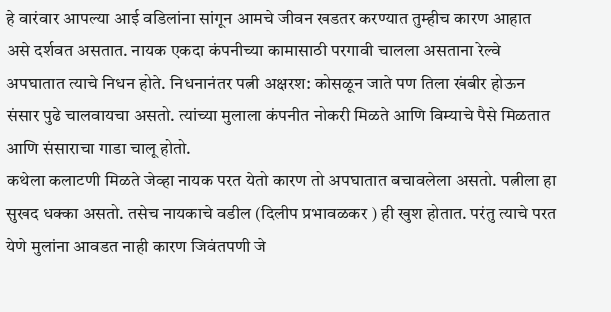हे वारंवार आपल्या आई वडिलांना सांगून आमचे जीवन खडतर करण्यात तुम्हीच कारण आहात असे दर्शवत असतात. नायक एकदा कंपनीच्या कामासाठी परगावी चालला असताना रेल्वे अपघातात त्याचे निधन होते. निधनानंतर पत्नी अक्षरश: कोसळून जाते पण तिला खंबीर होऊन संसार पुढे चालवायचा असतो. त्यांच्या मुलाला कंपनीत नोकरी मिळते आणि विम्याचे पैसे मिळतात आणि संसाराचा गाडा चालू होतो.
कथेला कलाटणी मिळते जेव्हा नायक परत येतो कारण तो अपघातात बचावलेला असतो. पत्नीला हा सुखद धक्का असतो. तसेच नायकाचे वडील (दिलीप प्रभावळकर ) ही खुश होतात. परंतु त्याचे परत येणे मुलांना आवडत नाही कारण जिवंतपणी जे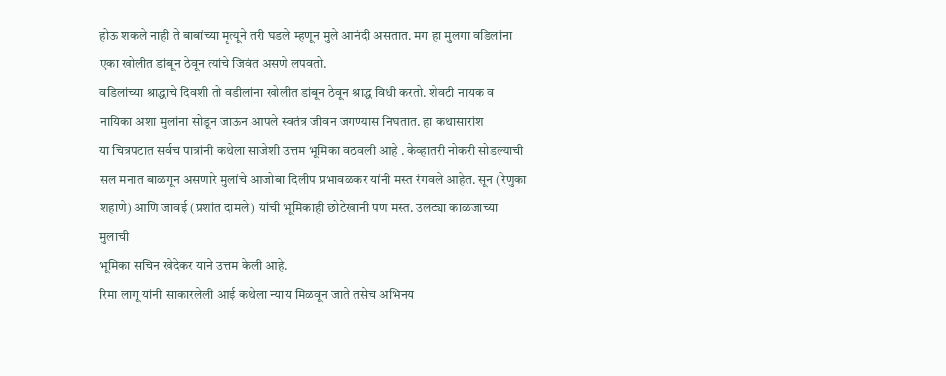होऊ शकले नाही ते बाबांच्या मृत्यूने तरी घडले म्हणून मुले आनंदी असतात. मग हा मुलगा वडिलांना एका खोलीत डांबून ठेवून त्यांचे जिवंत असणे लपवतो.
वडिलांच्या श्राद्धाचे दिवशी तो वडीलांना खोलीत डांबून ठेवून श्राद्ध विधी करतो. शेवटी नायक व नायिका अशा मुलांना सोडून जाऊन आपले स्वतंत्र जीवन जगण्यास निघतात. हा कथासारांश
या चित्रपटात सर्वच पात्रांनी कथेला साजेशी उत्तम भूमिका वठवली आहे . केव्हातरी नोकरी सोडल्याची सल मनात बाळगून असणारे मुलांचे आजोबा दिलीप प्रभावळकर यांनी मस्त रंगवले आहेत. सून (रेणुका शहाणे) आणि जावई (प्रशांत दामले) यांची भूमिकाही छोटेखानी पण मस्त. उलट्या काळजाच्या मुलाची
भूमिका सचिन खेदेकर याने उत्तम केली आहे.
रिमा लागू यांनी साकारलेली आई कथेला न्याय मिळवून जाते तसेच अभिनय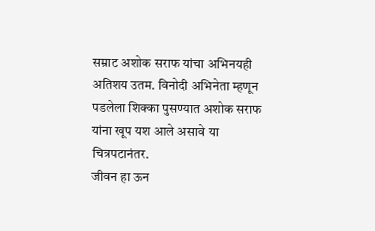सम्राट अशोक सराफ यांचा अभिनयही अतिशय उतम. विनोदी अभिनेता म्हणून पडलेला शिक्का पुसण्यात अशोक सराफ यांना खूप यश आले असावे या चित्रपटानंतर.
जीवन हा ऊन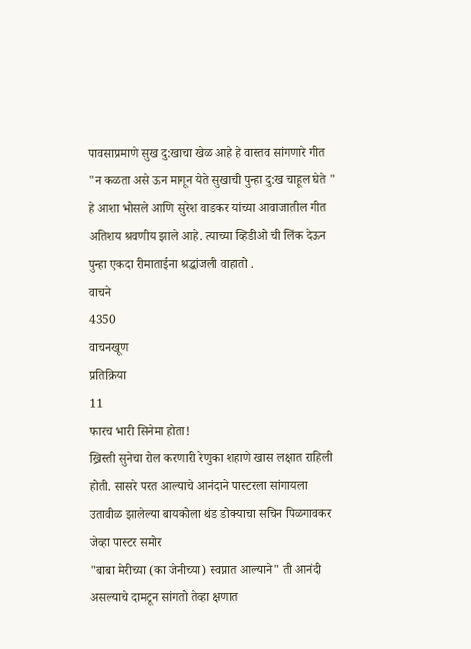पावसाप्रमाणे सुख दु:खाचा खेळ आहे हे वास्तव सांगणारे गीत "न कळता असे ऊन मागून येते सुखाची पुन्हा दु:ख चाहूल घेते " हे आशा भोसले आणि सुरेश वाडकर यांच्या आवाजातील गीत अतिशय श्रवणीय झाले आहे. त्याच्या व्हिडीओ ची लिंक देऊन पुन्हा एकदा रीमाताईना श्रद्धांजली वाहातो .
वाचने
4350
वाचनखूण
प्रतिक्रिया
11
फारच भारी सिनेमा होता!
ख्रिस्ती सुनेचा रोल करणारी रेणुका शहाणे खास लक्षात राहिली होती. सासरे परत आल्याचे आनंदाने पास्टरला सांगायला उतावीळ झालेल्या बायकोला थंड डोक्याचा सचिन पिळगावकर जेव्हा पास्टर समोर
"बाबा मेरीच्या (का जेनीच्या) स्वप्नात आल्याने" ती आनंदी असल्याचे दामटून सांगतो तेव्हा क्षणात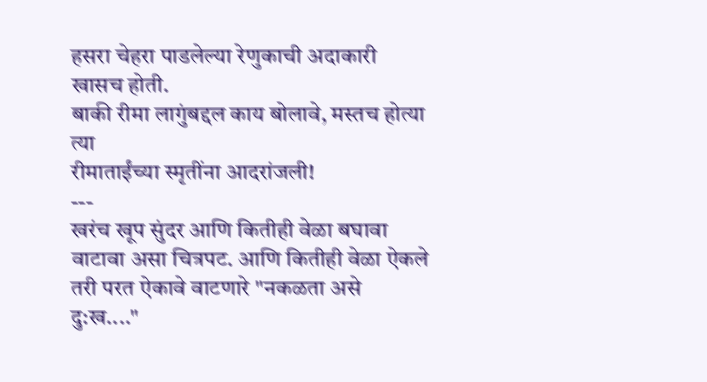हसरा चेहरा पाडलेल्या रेणुकाची अदाकारी खासच होती.
बाकी रीमा लागुंबद्दल काय बोलावे, मस्तच होत्या त्या
रीमाताईंच्या स्मृतींना आदरांजली!
---
खरंच खूप सुंदर आणि कितीही वेळा बघावा वाटावा असा चित्रपट. आणि कितीही वेळा ऐकले तरी परत ऐकावे वाटणारे "नकळता असे दु:ख...."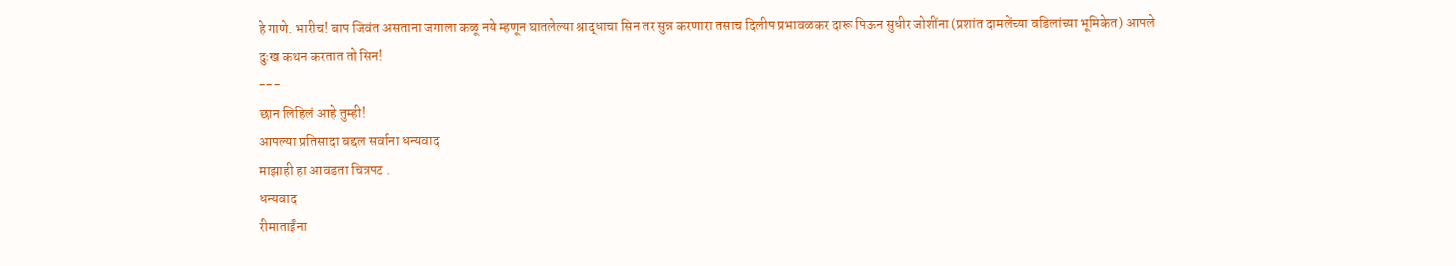हे गाणे. भारीच! बाप जिवंत असताना जगाला कळू नये म्हणून घातलेल्या श्राद्धाचा सिन तर सुन्न करणारा तसाच दिलीप प्रभावळकर दारू पिऊन सुधीर जोशींना (प्रशांत दामलेंच्या वडिलांच्या भूमिकेत) आपले दुःख कथन करतात तो सिन!
---
छान लिहिलं आहे तुम्ही!
आपल्या प्रतिसादा बद्दल सर्वाना धन्यवाद
माझाही हा आवडता चित्रपट .
धन्यवाद
रीमाताईंना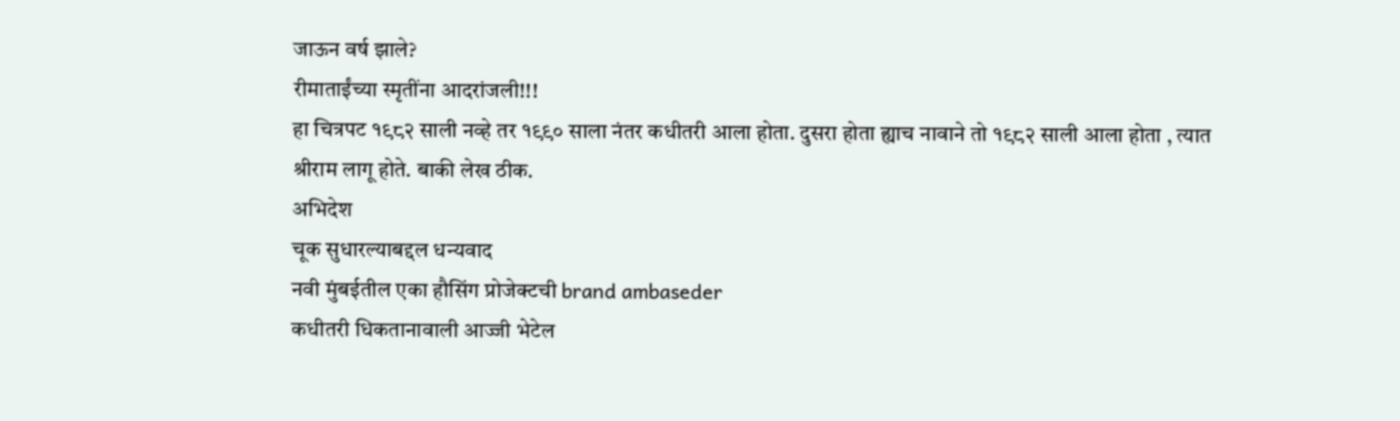जाऊन वर्ष झाले?
रीमाताईंच्या स्मृतींना आदरांजली!!!
हा चित्रपट १९८२ साली नव्हे तर १९९० साला नंतर कधीतरी आला होता. दुसरा होता ह्याच नावाने तो १९८२ साली आला होता , त्यात श्रीराम लागू होते. बाकी लेख ठीक.
अभिदेश
चूक सुधारल्याबद्दल धन्यवाद
नवी मुंबईतील एका हौसिंग प्रोजेक्टची brand ambaseder
कधीतरी धिकतानावाली आज्जी भेटेल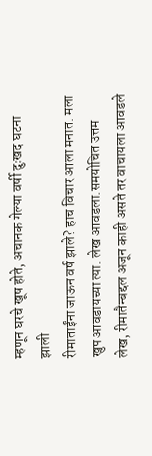म्हणून घरचे खूष होते, अचानक गेल्या वर्षी दुःखद घटना झाली
रीमाताईंना जाऊन वर्ष झाले? हाच विचार आला मनात. मला खुप आवडायच्या त्या. लेख आवडला.समयोचित उत्तम लेख, रीमातैन्बद्दल अजून काही असते तर वाचायला आवडले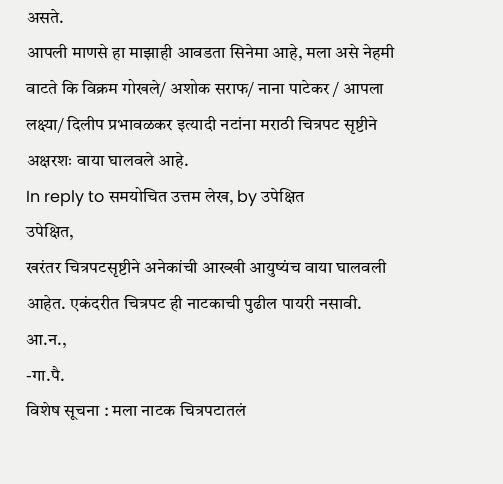असते.
आपली माणसे हा माझाही आवडता सिनेमा आहे, मला असे नेहमी वाटते कि विक्रम गोखले/ अशोक सराफ/ नाना पाटेकर / आपला लक्ष्या/ दिलीप प्रभावळकर इत्यादी नटांना मराठी चित्रपट सृष्टीने अक्षरशः वाया घालवले आहे.
In reply to समयोचित उत्तम लेख, by उपेक्षित
उपेक्षित,
खरंतर चित्रपटसृष्टीने अनेकांची आख्खी आयुष्यंच वाया घालवली आहेत. एकंदरीत चित्रपट ही नाटकाची पुढील पायरी नसावी.
आ.न.,
-गा.पै.
विशेष सूचना : मला नाटक चित्रपटातलं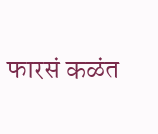फारसं कळंत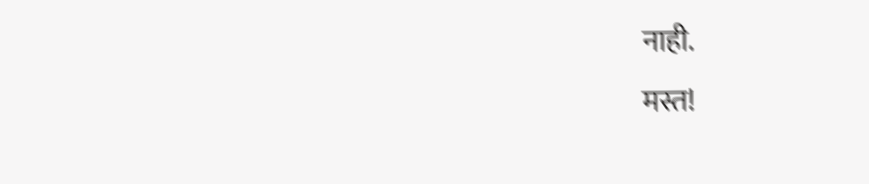नाही.
मस्त!